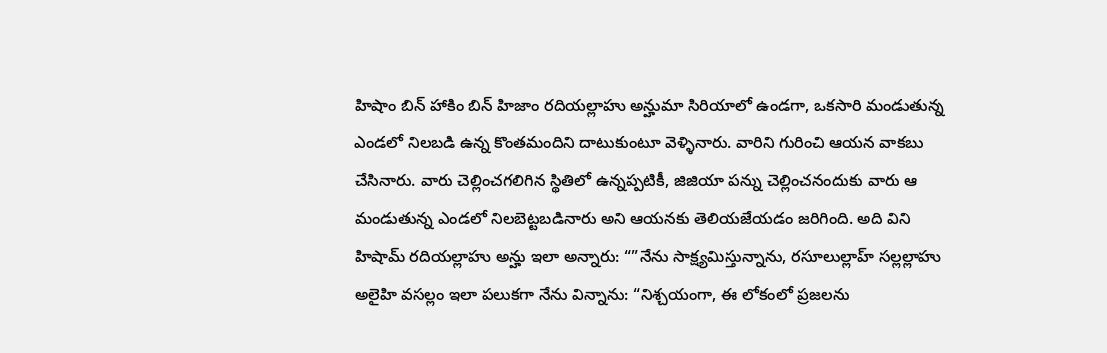హిషాం బిన్ హాకిం బిన్ హిజాం రదియల్లాహు అన్హుమా సిరియాలో ఉండగా, ఒకసారి మండుతున్న ఎండలో నిలబడి ఉన్న కొంతమందిని దాటుకుంటూ వెళ్ళినారు. వారిని గురించి ఆయన వాకబు చేసినారు. వారు చెల్లించగలిగిన స్థితిలో ఉన్నప్పటికీ, జిజియా పన్ను చెల్లించనందుకు వారు ఆ మండుతున్న ఎండలో నిలబెట్టబడినారు అని ఆయనకు తెలియజేయడం జరిగింది. అది విని హిషామ్ రదియల్లాహు అన్హు ఇలా అన్నారు: “”నేను సాక్ష్యమిస్తున్నాను, రసూలుల్లాహ్ సల్లల్లాహు అలైహి వసల్లం ఇలా పలుకగా నేను విన్నాను: “నిశ్చయంగా, ఈ లోకంలో ప్రజలను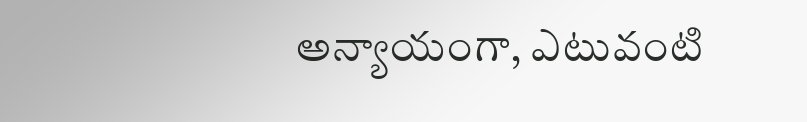అన్యాయంగా, ఎటువంటి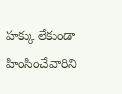హక్కు లేకుండా హింసించేవారిని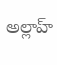అల్లాహ్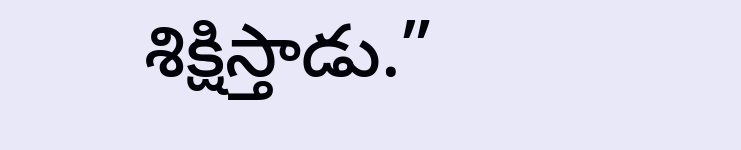శిక్షిస్తాడు.”